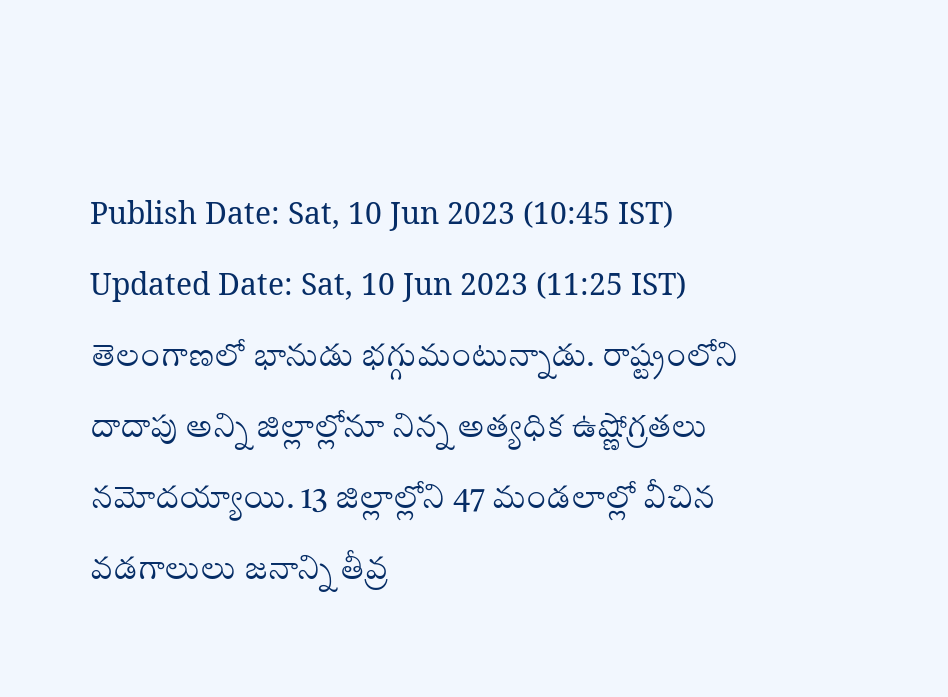Publish Date: Sat, 10 Jun 2023 (10:45 IST)
Updated Date: Sat, 10 Jun 2023 (11:25 IST)
తెలంగాణలో భానుడు భగ్గుమంటున్నాడు. రాష్ట్రంలోని దాదాపు అన్ని జిల్లాల్లోనూ నిన్న అత్యధిక ఉష్ణోగ్రతలు నమోదయ్యాయి. 13 జిల్లాల్లోని 47 మండలాల్లో వీచిన వడగాలులు జనాన్ని తీవ్ర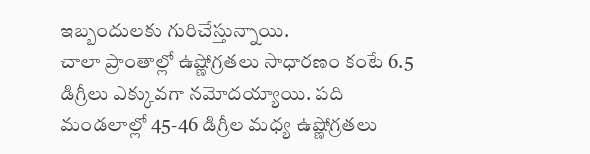ఇబ్బందులకు గురిచేస్తున్నాయి.
చాలా ప్రాంతాల్లో ఉష్ణోగ్రతలు సాధారణం కంటే 6.5 డిగ్రీలు ఎక్కువగా నమోదయ్యాయి. పది మండలాల్లో 45-46 డిగ్రీల మధ్య ఉష్ణోగ్రతలు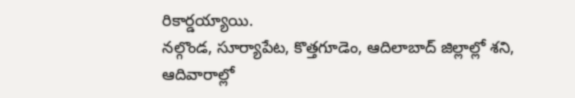రికార్డయ్యాయి.
నల్గొండ, సూర్యాపేట, కొత్తగూడెం, ఆదిలాబాద్ జిల్లాల్లో శని, ఆదివారాల్లో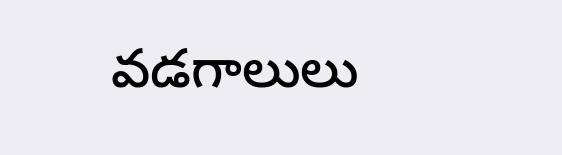వడగాలులు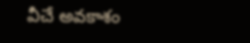వీచే అవకాశం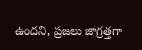ఉందని, ప్రజలు జాగ్రత్తగా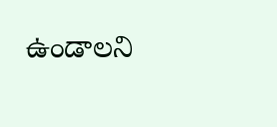ఉండాలని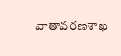వాతావరణశాఖ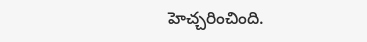హెచ్చరించింది.